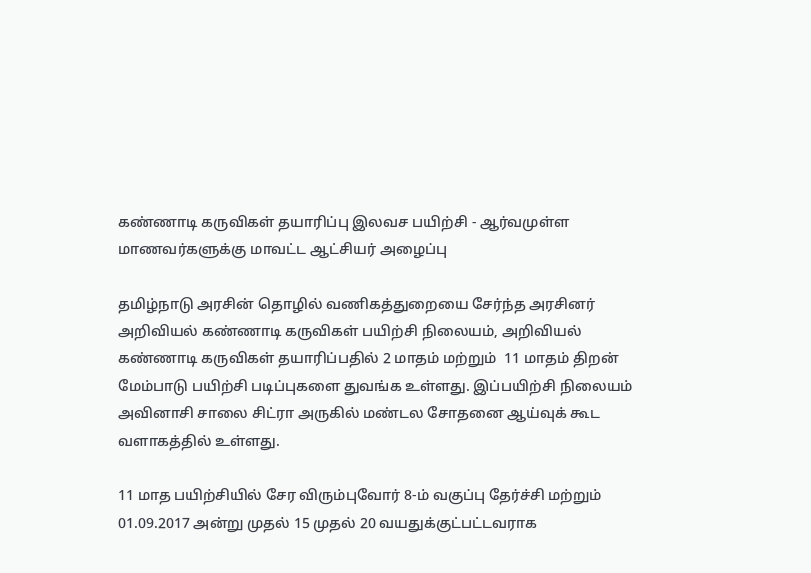கண்ணாடி கருவிகள் தயாரிப்பு இலவச பயிற்சி - ஆர்வமுள்ள மாணவர்களுக்கு மாவட்ட ஆட்சியர் அழைப்பு

தமிழ்நாடு அரசின் தொழில் வணிகத்துறையை சேர்ந்த அரசினர் அறிவியல் கண்ணாடி கருவிகள் பயிற்சி நிலையம், அறிவியல் கண்ணாடி கருவிகள் தயாரிப்பதில் 2 மாதம் மற்றும்  11 மாதம் திறன் மேம்பாடு பயிற்சி படிப்புகளை துவங்க உள்ளது. இப்பயிற்சி நிலையம் அவினாசி சாலை சிட்ரா அருகில் மண்டல சோதனை ஆய்வுக் கூட வளாகத்தில் உள்ளது.

11 மாத பயிற்சியில் சேர விரும்புவோர் 8-ம் வகுப்பு தேர்ச்சி மற்றும் 01.09.2017 அன்று முதல் 15 முதல் 20 வயதுக்குட்பட்டவராக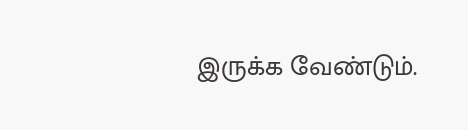இருக்க வேண்டும்.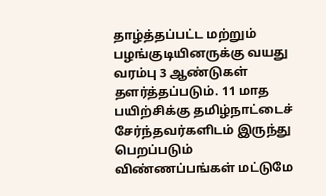தாழ்த்தப்பட்ட மற்றும் பழங்குடியினருக்கு வயது வரம்பு 3 ஆண்டுகள் தளர்த்தப்படும். 11 மாத பயிற்சிக்கு தமிழ்நாட்டைச் சேர்ந்தவர்களிடம் இருந்து பெறப்படும் விண்ணப்பங்கள் மட்டுமே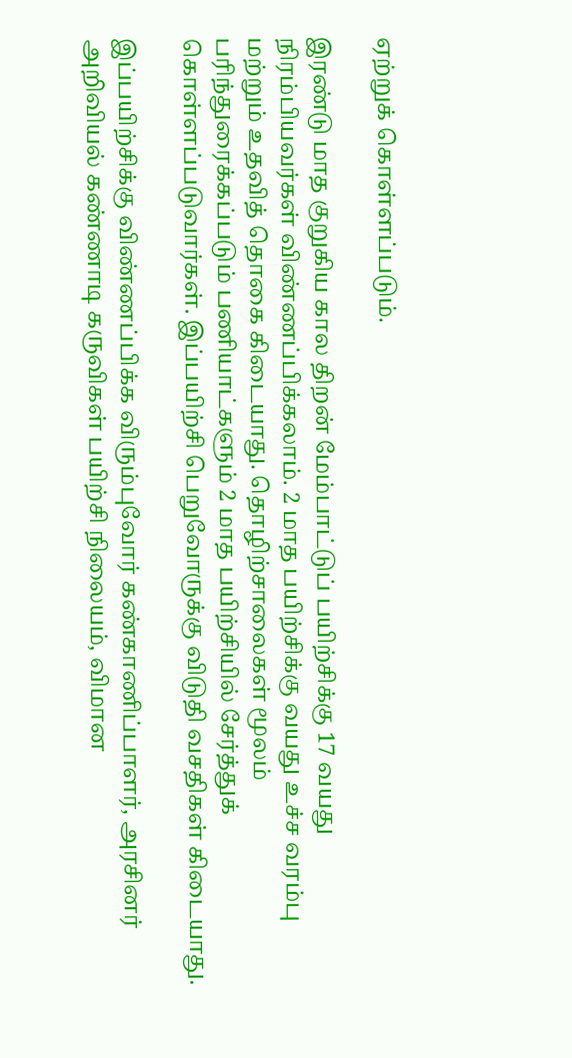ஏற்றுக் கொள்ளப்படும்.

இரண்டு மாத குறுகிய கால திறன் மேம்பாட்டுப் பயிற்சிக்கு 17 வயது நிரம்பியவர்கள் விண்ணப்பிக்கலாம். 2 மாத பயிற்சிக்கு வயது உச்ச வரம்பு மற்றும் உதவித் தொகை கிடையாது. தொழிற்சாலைகள் மூலம் பரிந்துரைக்கப்படும் பணியாட்களும் 2 மாத பயிற்சியில் சேர்த்துக் கொள்ளப்படுவார்கள். இப்பயிற்சி பெறுவோருக்கு விடுதி வசதிகள் கிடையாது.

இப்பயிற்சிக்கு விண்ணப்பிக்க விரும்புவோர் கண்காணிப்பாளர், அரசினர் அறிவியல் கண்ணாடி கருவிகள் பயிற்சி நிலையம், விமான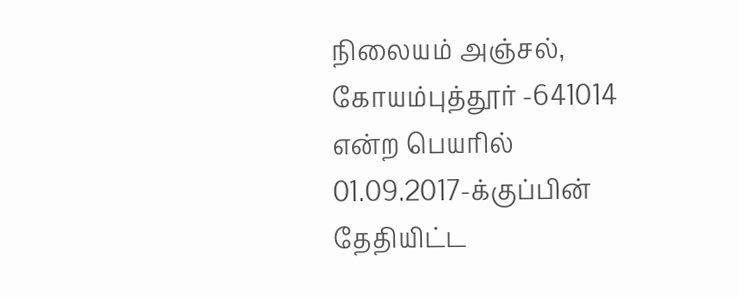நிலையம் அஞ்சல், கோயம்புத்தூர் -641014 என்ற பெயரில் 01.09.2017-க்குப்பின் தேதியிட்ட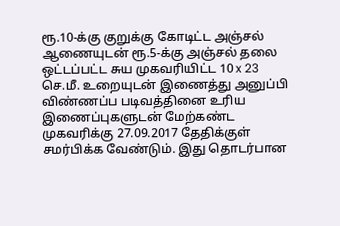ரூ.10-க்கு குறுக்கு கோடிட்ட அஞ்சல் ஆணையுடன் ரூ.5-க்கு அஞ்சல் தலை ஒட்டப்பட்ட சுய முகவரியிட்ட 10 x 23 செ.மீ. உறையுடன் இணைத்து அனுப்பி விண்ணப்ப படிவத்தினை உரிய இணைப்புகளுடன் மேற்கண்ட முகவரிக்கு 27.09.2017 தேதிக்குள் சமர்பிக்க வேண்டும். இது தொடர்பான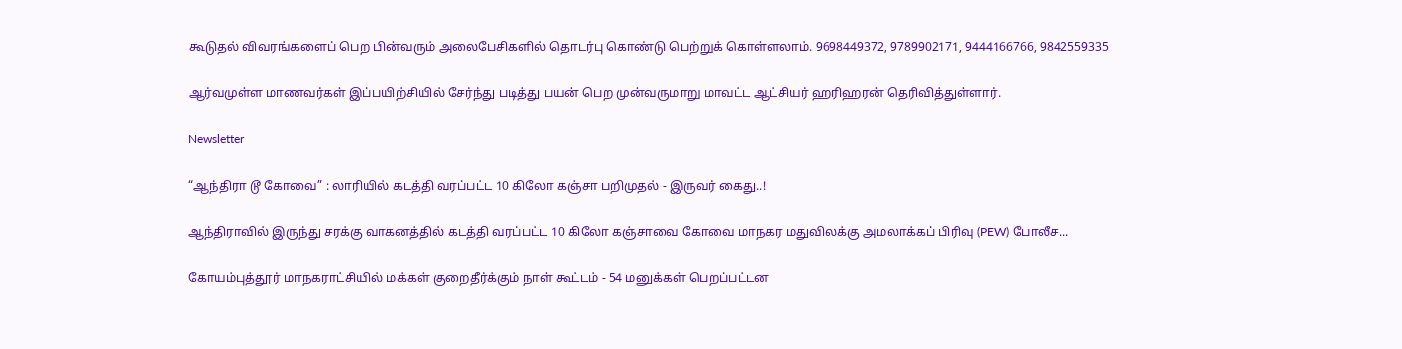கூடுதல் விவரங்களைப் பெற பின்வரும் அலைபேசிகளில் தொடர்பு கொண்டு பெற்றுக் கொள்ளலாம். 9698449372, 9789902171, 9444166766, 9842559335

ஆர்வமுள்ள மாணவர்கள் இப்பயிற்சியில் சேர்ந்து படித்து பயன் பெற முன்வருமாறு மாவட்ட ஆட்சியர் ஹரிஹரன் தெரிவித்துள்ளார்.

Newsletter

“ஆந்திரா டூ கோவை” : லாரியில் கடத்தி வரப்பட்ட 10 கிலோ கஞ்சா பறிமுதல் - இருவர் கைது..!

ஆந்திராவில் இருந்து சரக்கு வாகனத்தில் கடத்தி வரப்பட்ட 10 கிலோ கஞ்சாவை கோவை மாநகர மதுவிலக்கு அமலாக்கப் பிரிவு (PEW) போலீச...

கோயம்புத்தூர் மாநகராட்சியில் மக்கள் குறைதீர்க்கும் நாள் கூட்டம் - 54 மனுக்கள் பெறப்பட்டன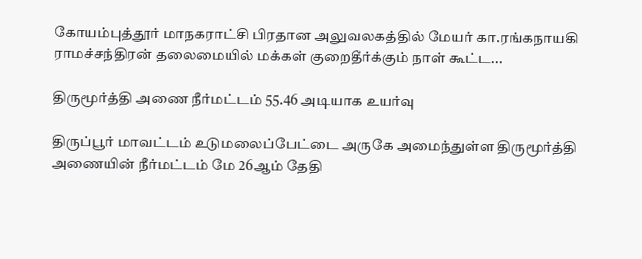கோயம்புத்தூர் மாநகராட்சி பிரதான அலுவலகத்தில் மேயர் கா.ரங்கநாயகி ராமச்சந்திரன் தலைமையில் மக்கள் குறைதீர்க்கும் நாள் கூட்ட...

திருமூர்த்தி அணை நீர்மட்டம் 55.46 அடியாக உயர்வு

திருப்பூர் மாவட்டம் உடுமலைப்பேட்டை அருகே அமைந்துள்ள திருமூர்த்தி அணையின் நீர்மட்டம் மே 26ஆம் தேதி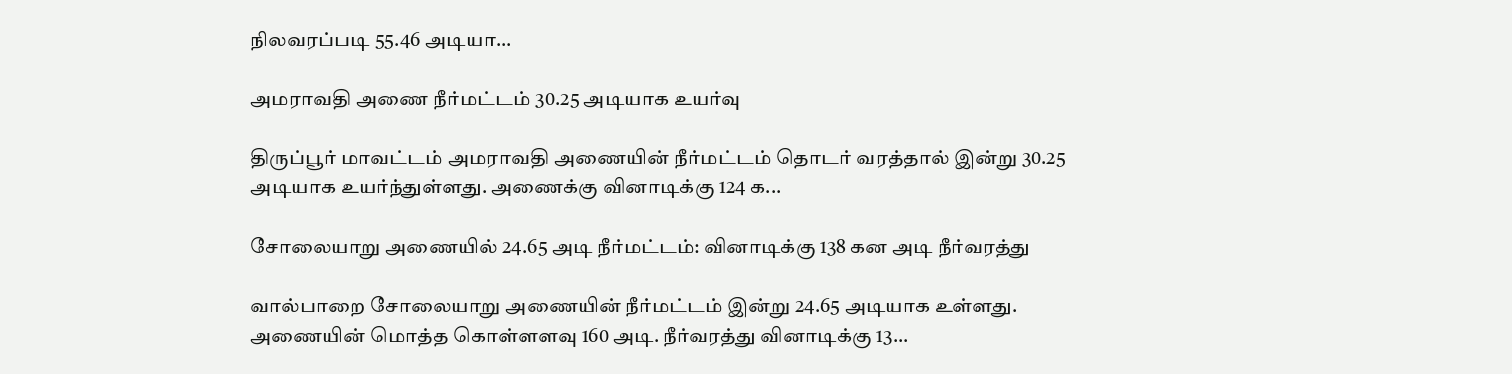நிலவரப்படி 55.46 அடியா...

அமராவதி அணை நீர்மட்டம் 30.25 அடியாக உயர்வு

திருப்பூர் மாவட்டம் அமராவதி அணையின் நீர்மட்டம் தொடர் வரத்தால் இன்று 30.25 அடியாக உயர்ந்துள்ளது. அணைக்கு வினாடிக்கு 124 க...

சோலையாறு அணையில் 24.65 அடி நீர்மட்டம்: வினாடிக்கு 138 கன அடி நீர்வரத்து

வால்பாறை சோலையாறு அணையின் நீர்மட்டம் இன்று 24.65 அடியாக உள்ளது. அணையின் மொத்த கொள்ளளவு 160 அடி. நீர்வரத்து வினாடிக்கு 13...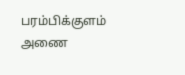பரம்பிக்குளம் அணை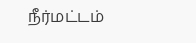நீர்மட்டம்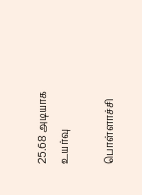25.68 அடியாக உயர்வு

பொள்ளாச்சி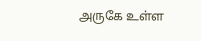அருகே உள்ள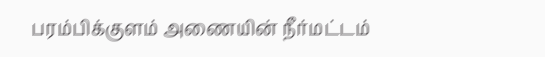பரம்பிக்குளம் அணையின் நீர்மட்டம்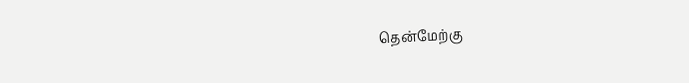தென்மேற்கு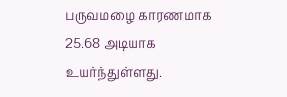பருவமழை காரணமாக 25.68 அடியாக உயர்ந்துள்ளது.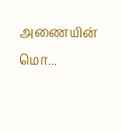அணையின் மொ...